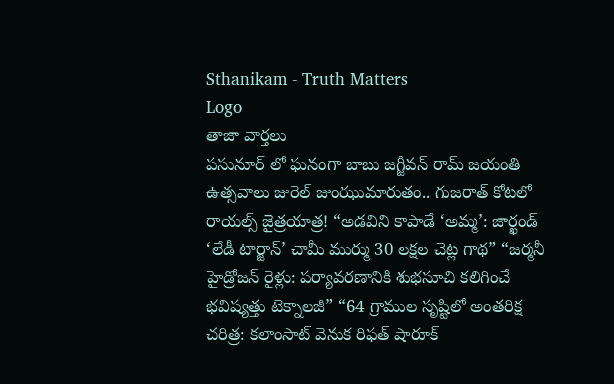Sthanikam - Truth Matters
Logo
తాజా వార్తలు
పసునూర్ లో ఘనంగా బాబు జగ్జీవన్ రామ్ జయంతి ఉత్సవాలు జురెల్ జుంఝుమారుతం.. గుజరాత్ కోటలో రాయల్స్ జైత్రయాత్ర! “అడవిని కాపాడే ‘అమ్మ’: జార్ఖండ్ ‘లేడీ టార్జాన్’ చామీ ముర్ము 30 లక్షల చెట్ల గాథ” “జర్మనీ హైడ్రోజన్ రైళ్లు: పర్యావరణానికి శుభసూచి కలిగించే భవిష్యత్తు టెక్నాలజీ” “64 గ్రాముల సృష్టిలో అంతరిక్ష చరిత్ర: కలాంసాట్ వెనుక రిఫత్ షారూక్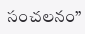సంచలనం”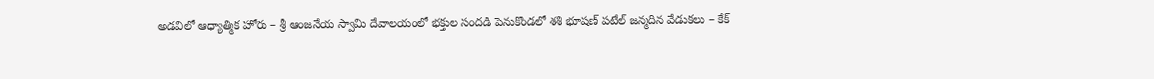అడవిలో ఆధ్యాత్మిక హోరు – శ్రీ ఆంజనేయ స్వామి దేవాలయంలో భక్తుల సందడి పెనుకొండలో శశి భూషణ్ పటేల్ జన్మదిన వేడుకలు – కేక్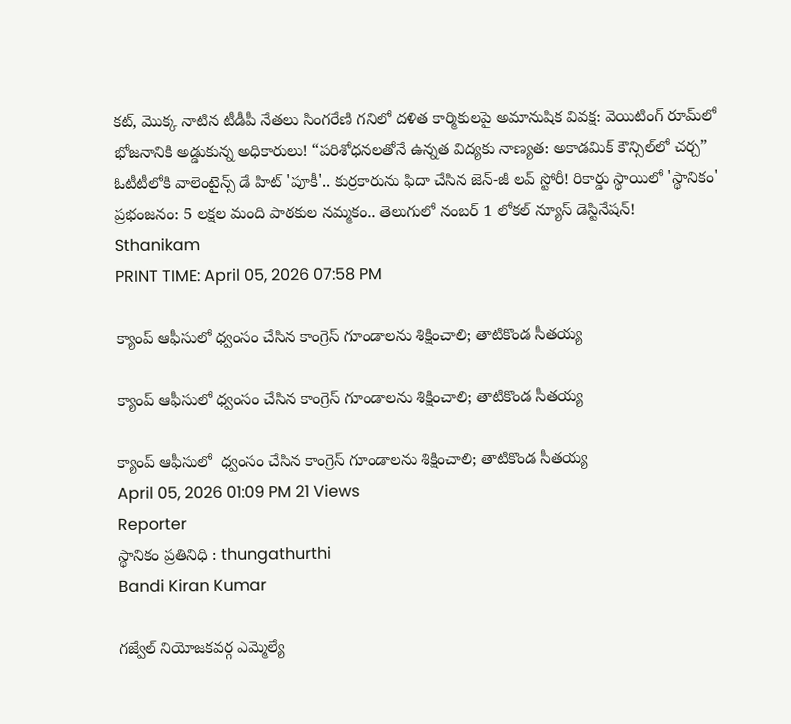కట్, మొక్క నాటిన టీడీపీ నేతలు సింగరేణి గనిలో దళిత కార్మికులపై అమానుషిక వివక్ష: వెయిటింగ్ రూమ్‌లో భోజనానికి అడ్డుకున్న అధికారులు! “పరిశోధనలతోనే ఉన్నత విద్యకు నాణ్యత: అకాడమిక్ కౌన్సిల్‌లో చర్చ” ఓటీటీలోకి వాలెంటైన్స్ డే హిట్ 'పూకీ'.. కుర్రకారును ఫిదా చేసిన జెన్-జీ లవ్ స్టోరీ! రికార్డు స్థాయిలో 'స్థానికం' ప్రభంజనం: 5 లక్షల మంది పాఠకుల నమ్మకం.. తెలుగులో నంబర్ 1 లోకల్ న్యూస్ డెస్టినేషన్!
Sthanikam
PRINT TIME: April 05, 2026 07:58 PM

క్యాంప్ ఆఫీసులో ధ్వంసం చేసిన కాంగ్రెస్ గూండాలను శిక్షించాలి; తాటికొండ సీతయ్య

క్యాంప్ ఆఫీసులో ధ్వంసం చేసిన కాంగ్రెస్ గూండాలను శిక్షించాలి; తాటికొండ సీతయ్య

క్యాంప్ ఆఫీసులో  ధ్వంసం చేసిన కాంగ్రెస్ గూండాలను శిక్షించాలి; తాటికొండ సీతయ్య
April 05, 2026 01:09 PM 21 Views
Reporter
స్థానికం ప్రతినిధి : thungathurthi
Bandi Kiran Kumar

గజ్వేల్ నియోజకవర్గ ఎమ్మెల్యే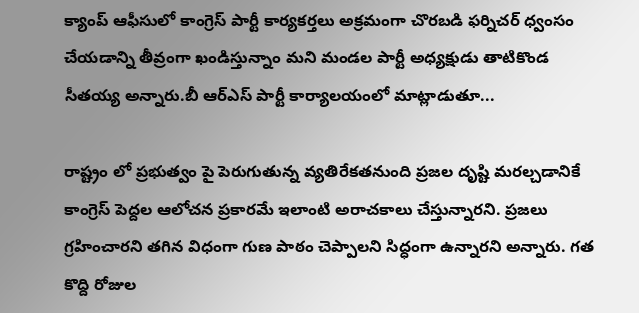క్యాంప్ ఆఫీసులో కాంగ్రెస్ పార్టీ కార్యకర్తలు అక్రమంగా చొరబడి ఫర్నిచర్ ధ్వంసం చేయడాన్ని తీవ్రంగా ఖండిస్తున్నాం మని మండల పార్టీ అధ్యక్షుడు తాటికొండ సీతయ్య అన్నారు.బీ ఆర్ఎస్ పార్టీ కార్యాలయంలో మాట్లాడుతూ...

రాష్ట్రం లో ప్రభుత్వం పై పెరుగుతున్న వ్యతిరేకతనుంది ప్రజల దృష్టి మరల్చడానికే కాంగ్రెస్ పెద్దల ఆలోచన ప్రకారమే ఇలాంటి అరాచకాలు చేస్తున్నారని. ప్రజలు గ్రహించారని తగిన విధంగా గుణ పాఠం చెప్పాలని సిద్ధంగా ఉన్నారని అన్నారు. గత కొద్ది రోజుల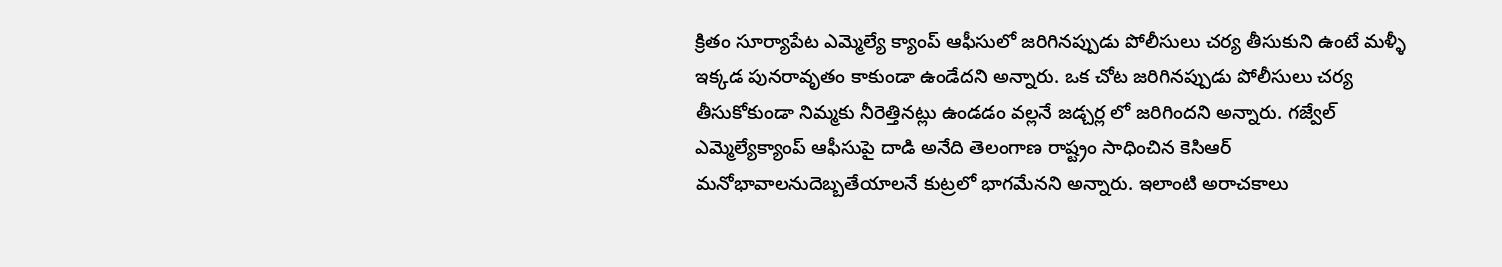క్రితం సూర్యాపేట ఎమ్మెల్యే క్యాంప్ ఆఫీసులో జరిగినప్పుడు పోలీసులు చర్య తీసుకుని ఉంటే మళ్ళీ ఇక్కడ పునరావృతం కాకుండా ఉండేదని అన్నారు. ఒక చోట జరిగినప్పుడు పోలీసులు చర్య తీసుకోకుండా నిమ్మకు నీరెత్తినట్లు ఉండడం వల్లనే జడ్చర్ల లో జరిగిందని అన్నారు. గజ్వేల్ ఎమ్మెల్యేక్యాంప్ ఆఫీసుపై దాడి అనేది తెలంగాణ రాష్ట్రం సాధించిన కెసిఆర్ మనోభావాలనుదెబ్బతేయాలనే కుట్రలో భాగమేనని అన్నారు. ఇలాంటి అరాచకాలు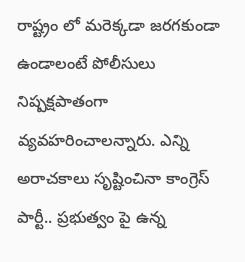రాష్ట్రం లో మరెక్కడా జరగకుండా ఉండాలంటే పోలీసులు నిష్పక్షపాతంగా వ్యవహరించాలన్నారు. ఎన్ని అరాచకాలు సృష్టించినా కాంగ్రెస్ పార్టీ.. ప్రభుత్వం పై ఉన్న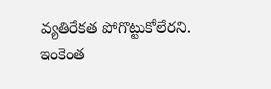వ్యతిరేకత పోగొట్టుకోలేరని. ఇంకెంత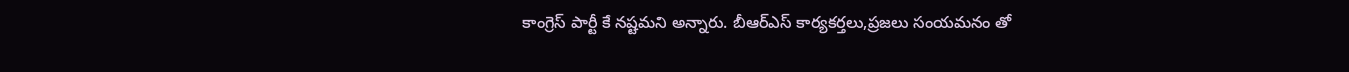కాంగ్రెస్ పార్టీ కే నష్టమని అన్నారు. బీఆర్ఎస్ కార్యకర్తలు,ప్రజలు సంయమనం తో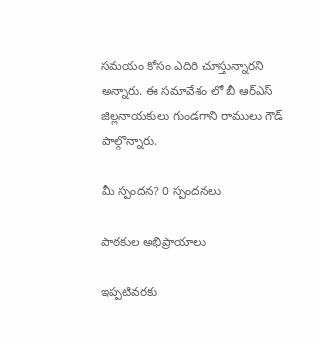సమయం కోసం ఎదిరి చూస్తున్నారని అన్నారు. ఈ సమావేశం లో బీ ఆర్ఎస్ జిల్లనాయకులు గుండగాని రాములు గౌడ్ పాల్గొన్నారు.

మీ స్పందన? 0 స్పందనలు

పాఠకుల అభిప్రాయాలు

ఇప్పటివరకు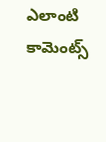ఎలాంటి కామెంట్స్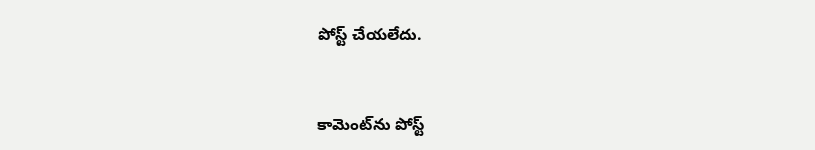పోస్ట్ చేయలేదు.


కామెంట్‌ను పోస్ట్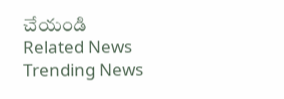చేయండి
Related News
Trending News